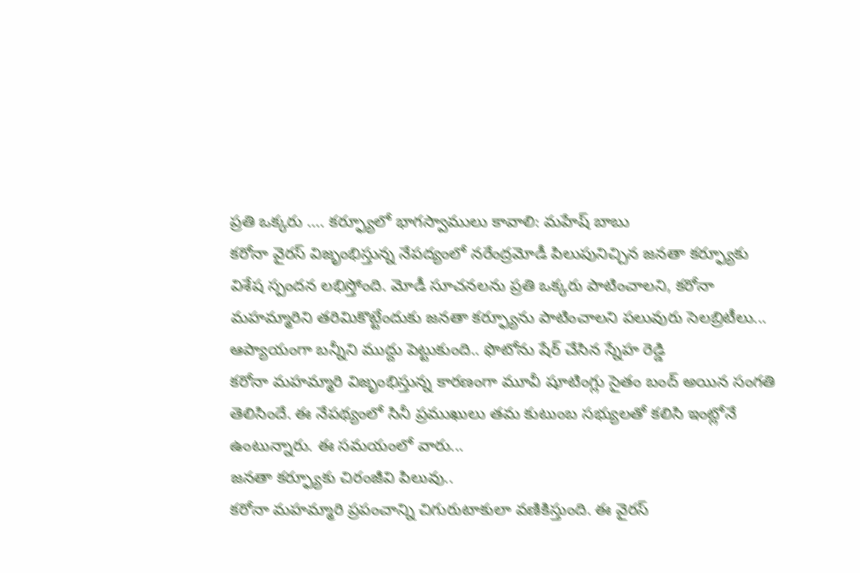ప్రతి ఒక్కరు …. కర్ఫ్యూలో భాగస్వాములు కావాలి: మహేష్ బాబు
కరోనా వైరస్ విజృంభిస్తున్న నేపద్యంలో నరేంద్రమోడీ పిలుపునిచ్చిన జనతా కర్ఫ్యూకు విశేష స్పందన లభిస్తోంది. మోడీ సూచనలను ప్రతి ఒక్కరు పాటించాలని, కరోనా మహమ్మారిని తరిమికొట్టేందుకు జనతా కర్ఫ్యూను పాటించాలని పలువురు సెలబ్రిటీలు...
ఆప్యాయంగా బన్నీని ముద్దు పెట్టుకుంది.. ఫొటోను షేర్ చేసిన స్నేహ రెడ్డి
కరోనా మహమ్మారి విజృంభిస్తున్న కారణంగా మూవీ షూటింగ్లు సైతం బంద్ అయిన సంగతి తెలిసిందే. ఈ నేపథ్యంలో సినీ ప్రముఖులు తమ కుటుంబ సభ్యులతో కలిసి ఇంట్లోనే ఉంటున్నారు. ఈ సమయంలో వారు...
జనతా కర్ఫ్యూకు చిరంజీవి పిలువు..
కరోనా మహమ్మారి ప్రపంచాన్ని చిగురుటాకులా వణికిస్తుంది. ఈ వైరస్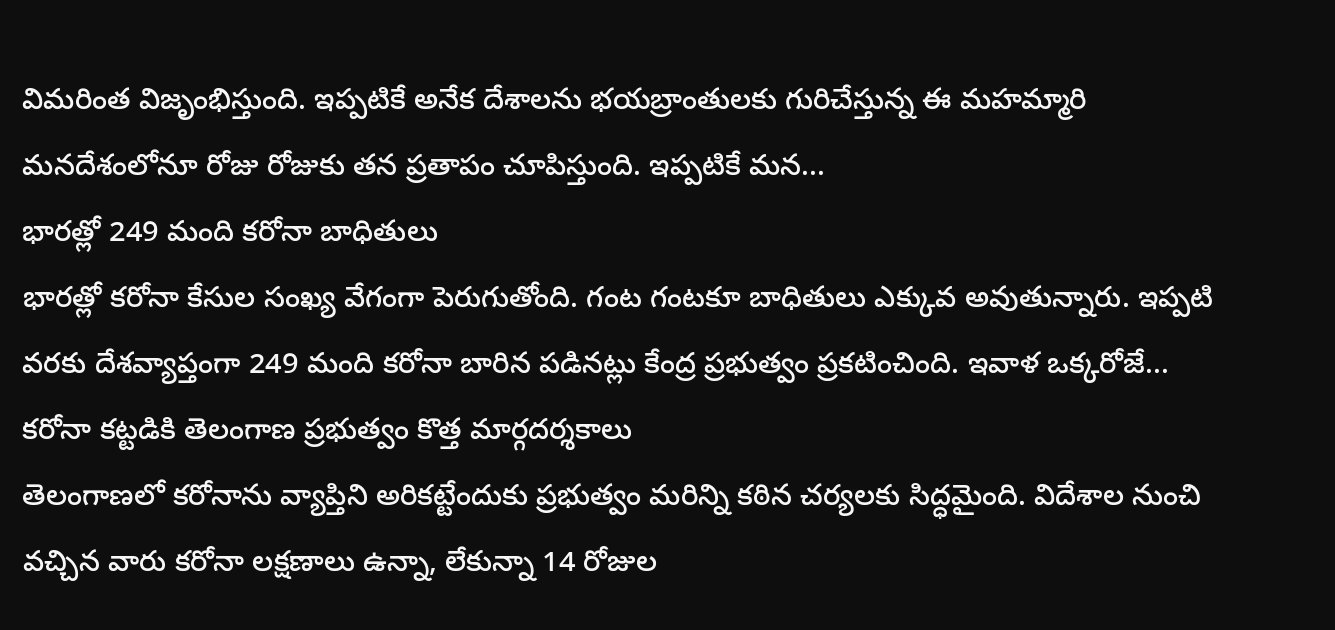విమరింత విజృంభిస్తుంది. ఇప్పటికే అనేక దేశాలను భయబ్రాంతులకు గురిచేస్తున్న ఈ మహమ్మారి మనదేశంలోనూ రోజు రోజుకు తన ప్రతాపం చూపిస్తుంది. ఇప్పటికే మన...
భారత్లో 249 మంది కరోనా బాధితులు
భారత్లో కరోనా కేసుల సంఖ్య వేగంగా పెరుగుతోంది. గంట గంటకూ బాధితులు ఎక్కువ అవుతున్నారు. ఇప్పటి వరకు దేశవ్యాప్తంగా 249 మంది కరోనా బారిన పడినట్లు కేంద్ర ప్రభుత్వం ప్రకటించింది. ఇవాళ ఒక్కరోజే...
కరోనా కట్టడికి తెలంగాణ ప్రభుత్వం కొత్త మార్గదర్శకాలు
తెలంగాణలో కరోనాను వ్యాప్తిని అరికట్టేందుకు ప్రభుత్వం మరిన్ని కఠిన చర్యలకు సిద్ధమైంది. విదేశాల నుంచి వచ్చిన వారు కరోనా లక్షణాలు ఉన్నా, లేకున్నా 14 రోజుల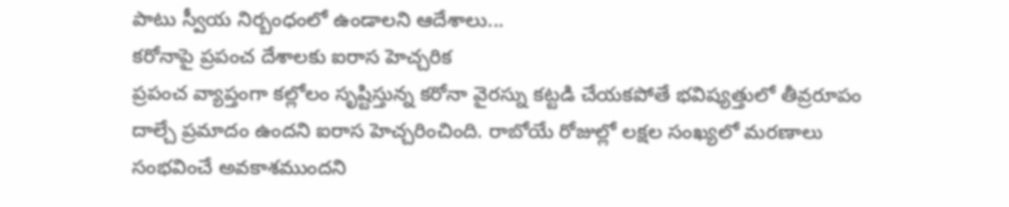పాటు స్వీయ నిర్బంధంలో ఉండాలని ఆదేశాలు...
కరోనాపై ప్రపంచ దేశాలకు ఐరాస హెచ్చరిక
ప్రపంచ వ్యాప్తంగా కల్లోలం సృష్టిస్తున్న కరోనా వైరస్ను కట్టడి చేయకపోతే భవిష్యత్తులో తీవ్రరూపం దాల్చే ప్రమాదం ఉందని ఐరాస హెచ్చరించింది. రాబోయే రోజుల్లో లక్షల సంఖ్యలో మరణాలు సంభవించే అవకాశముందని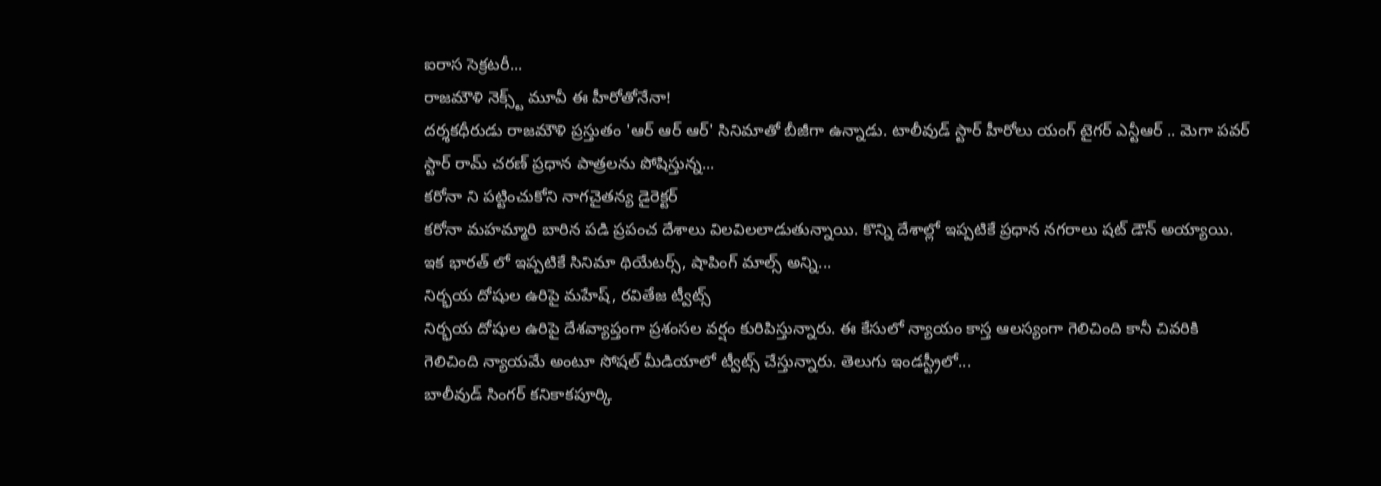ఐరాస సెక్రటరీ...
రాజమౌళి నెక్స్ట్ మూవీ ఈ హీరోతోనేనా!
దర్శకధీరుడు రాజమౌళి ప్రస్తుతం 'ఆర్ ఆర్ ఆర్' సినిమాతో బీజీగా ఉన్నాడు. టాలీవుడ్ స్టార్ హీరోలు యంగ్ టైగర్ ఎన్టీఆర్ .. మెగా పవర్ స్టార్ రామ్ చరణ్ ప్రధాన పాత్రలను పోషిస్తున్న...
కరోనా ని పట్టించుకోని నాగచైతన్య డైరెక్టర్
కరోనా మహమ్మారి బారిన పడి ప్రపంచ దేశాలు విలవిలలాడుతున్నాయి. కొన్ని దేశాల్లో ఇప్పటికే ప్రధాన నగరాలు షట్ డౌన్ అయ్యాయి. ఇక భారత్ లో ఇప్పటికే సినిమా థియేటర్స్, షాపింగ్ మాల్స్ అన్ని...
నిర్భయ దోషుల ఉరిపై మహేష్, రవితేజ ట్వీట్స్
నిర్భయ దోషుల ఉరిపై దేశవ్యాప్తంగా ప్రశంసల వర్షం కురిపిస్తున్నారు. ఈ కేసులో న్యాయం కాస్త ఆలస్యంగా గెలిచింది కానీ చివరికి గెలిచింది న్యాయమే అంటూ సోషల్ మీడియాలో ట్వీట్స్ చేస్తున్నారు. తెలుగు ఇండస్ట్రీలో...
బాలీవుడ్ సింగర్ కనికాకపూర్కి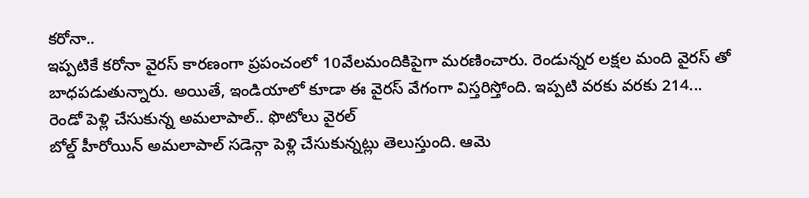కరోనా..
ఇప్పటికే కరోనా వైరస్ కారణంగా ప్రపంచంలో 10వేలమందికిపైగా మరణించారు. రెండున్నర లక్షల మంది వైరస్ తో బాధపడుతున్నారు. అయితే, ఇండియాలో కూడా ఈ వైరస్ వేగంగా విస్తరిస్తోంది. ఇప్పటి వరకు వరకు 214...
రెండో పెళ్లి చేసుకున్న అమలాపాల్.. ఫొటోలు వైరల్
బోల్డ్ హీరోయిన్ అమలాపాల్ సడెన్గా పెళ్లి చేసుకున్నట్లు తెలుస్తుంది. ఆమె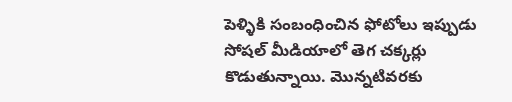పెళ్ళికి సంబంధించిన ఫోటోలు ఇప్పుడు సోషల్ మీడియాలో తెగ చక్కర్లు కొడుతున్నాయి. మొన్నటివరకు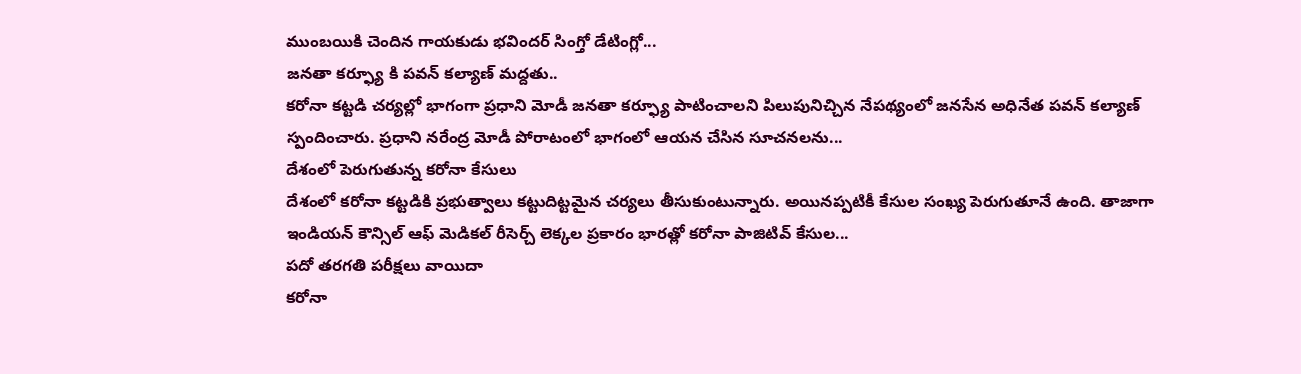ముంబయికి చెందిన గాయకుడు భవిందర్ సింగ్తో డేటింగ్లో...
జనతా కర్ఫ్యూ కి పవన్ కల్యాణ్ మద్దతు..
కరోనా కట్టడి చర్యల్లో భాగంగా ప్రధాని మోడీ జనతా కర్ఫ్యూ పాటించాలని పిలుపునిచ్చిన నేపథ్యంలో జనసేన అధినేత పవన్ కల్యాణ్ స్పందించారు. ప్రధాని నరేంద్ర మోడీ పోరాటంలో భాగంలో ఆయన చేసిన సూచనలను...
దేశంలో పెరుగుతున్న కరోనా కేసులు
దేశంలో కరోనా కట్టడికి ప్రభుత్వాలు కట్టుదిట్టమైన చర్యలు తీసుకుంటున్నారు. అయినప్పటికీ కేసుల సంఖ్య పెరుగుతూనే ఉంది. తాజాగా ఇండియన్ కౌన్సిల్ ఆఫ్ మెడికల్ రీసెర్చ్ లెక్కల ప్రకారం భారత్లో కరోనా పాజిటివ్ కేసుల...
పదో తరగతి పరీక్షలు వాయిదా
కరోనా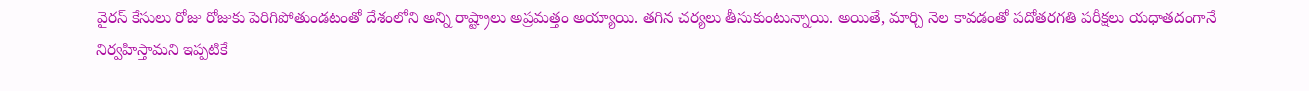వైరస్ కేసులు రోజు రోజుకు పెరిగిపోతుండటంతో దేశంలోని అన్ని రాష్ట్రాలు అప్రమత్తం అయ్యాయి. తగిన చర్యలు తీసుకుంటున్నాయి. అయితే, మార్చి నెల కావడంతో పదోతరగతి పరీక్షలు యధాతదంగానే నిర్వహిస్తామని ఇప్పటికే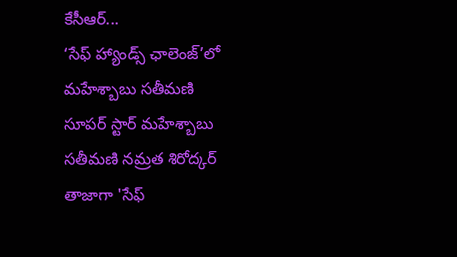కేసీఆర్...
‘సేఫ్ హ్యాండ్స్ ఛాలెంజ్’లో మహేశ్బాబు సతీమణి
సూపర్ స్టార్ మహేశ్బాబు సతీమణి నమ్రత శిరోద్కర్ తాజాగా 'సేఫ్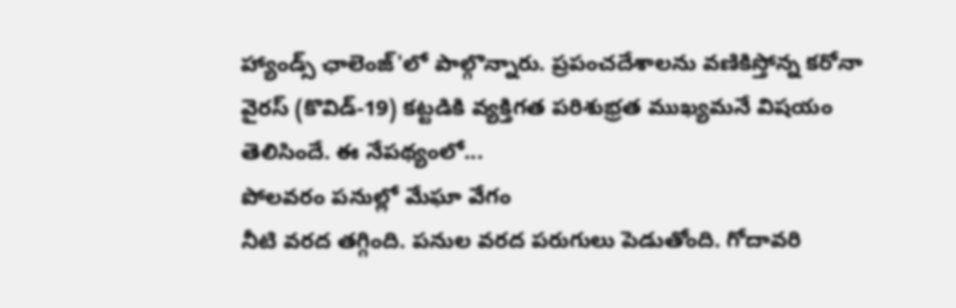హ్యాండ్స్ ఛాలెంజ్'లో పాల్గొన్నారు. ప్రపంచదేశాలను వణికిస్తోన్న కరోనా వైరస్ (కొవిడ్-19) కట్టడికి వ్యక్తిగత పరిశుభ్రత ముఖ్యమనే విషయం తెలిసిందే. ఈ నేపథ్యంలో...
పోలవరం పనుల్లో మేఘా వేగం
నీటి వరద తగ్గింది. పనుల వరద పరుగులు పెడుతోంది. గోదావరి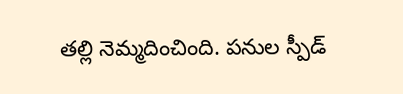తల్లి నెమ్మదించింది. పనుల స్పీడ్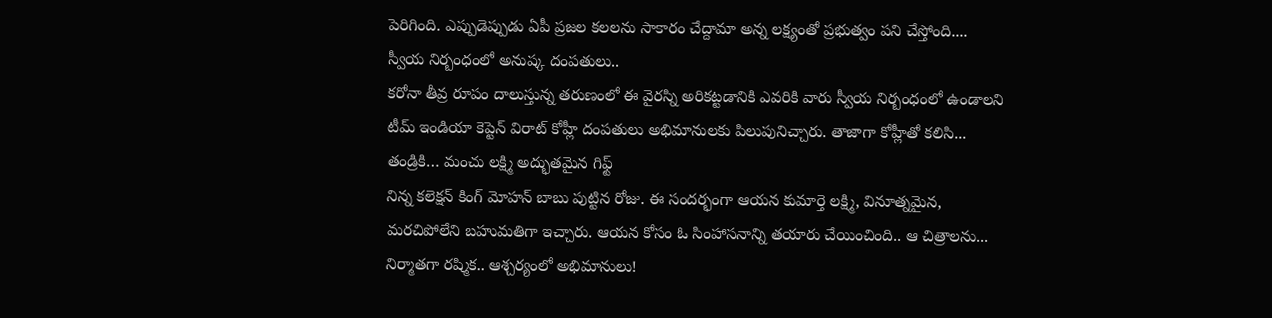పెరిగింది. ఎప్పుడెప్పుడు ఏపీ ప్రజల కలలను సాకారం చేద్దామా అన్న లక్ష్యంతో ప్రభుత్వం పని చేస్తోంది....
స్వీయ నిర్బంధంలో అనుష్క దంపతులు..
కరోనా తీవ్ర రూపం దాలుస్తున్న తరుణంలో ఈ వైరస్ని అరికట్టడానికి ఎవరికి వారు స్వీయ నిర్బంధంలో ఉండాలని టీమ్ ఇండియా కెప్టెన్ విరాట్ కోహ్లీ దంపతులు అభిమానులకు పిలుపునిచ్చారు. తాజాగా కోహ్లీతో కలిసి...
తండ్రికి… మంచు లక్ష్మి అద్భుతమైన గిఫ్ట్
నిన్న కలెక్షన్ కింగ్ మోహన్ బాబు పుట్టిన రోజు. ఈ సందర్భంగా ఆయన కుమార్తె లక్ష్మి, వినూత్నమైన, మరచిపోలేని బహుమతిగా ఇచ్చారు. ఆయన కోసం ఓ సింహాసనాన్ని తయారు చేయించింది.. ఆ చిత్రాలను...
నిర్మాతగా రష్మిక.. ఆశ్చర్యంలో అభిమానులు!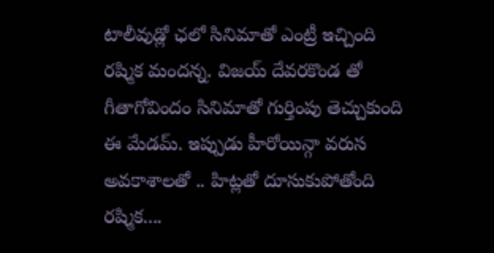టాలీవుడ్లో ఛలో సినిమాతో ఎంట్రీ ఇచ్చింది రష్మిక మందన్న. విజయ్ దేవరకొండ తో గీతాగోవిందం సినిమాతో గుర్తింపు తెచ్చుకుంది ఈ మేడమ్. ఇప్పుడు హీరోయిన్గా వరుస అవకాశాలతో .. హిట్లతో దూసుకుపోతోంది రష్మిక....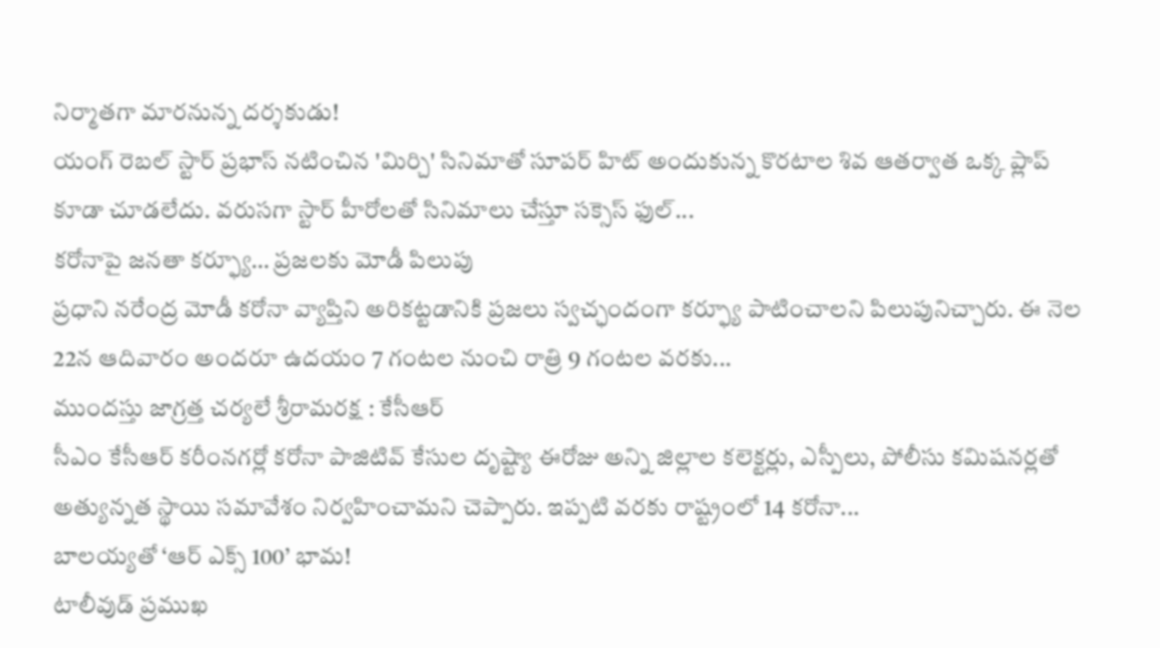నిర్మాతగా మారనున్న దర్శకుడు!
యంగ్ రెబల్ స్టార్ ప్రభాస్ నటించిన 'మిర్చి' సినిమాతో సూపర్ హిట్ అందుకున్న కొరటాల శివ ఆతర్వాత ఒక్క ప్లాప్ కూడా చూడలేదు. వరుసగా స్టార్ హీరోలతో సినిమాలు చేస్తూ సక్సెస్ ఫుల్...
కరోనాపై జనతా కర్ఫ్యూ… ప్రజలకు మోడీ పిలుపు
ప్రధాని నరేంద్ర మోడీ కరోనా వ్యాప్తిని అరికట్టడానికి ప్రజలు స్వచ్ఛందంగా కర్ఫ్యూ పాటించాలని పిలుపునిచ్చారు. ఈ నెల 22న ఆదివారం అందరూ ఉదయం 7 గంటల నుంచి రాత్రి 9 గంటల వరకు...
ముందస్తు జాగ్రత్త చర్యలే శ్రీరామరక్ష : కేసీఆర్
సీఎం కేసీఆర్ కరీంనగర్లో కరోనా పాజిటివ్ కేసుల దృష్ట్యా ఈరోజు అన్ని జిల్లాల కలెక్టర్లు, ఎస్పీలు, పోలీసు కమిషనర్లతో అత్యున్నత స్థాయి సమావేశం నిర్వహించామని చెప్పారు. ఇప్పటి వరకు రాష్ట్రంలో 14 కరోనా...
బాలయ్యతో ‘ఆర్ ఎక్స్ 100’ భామ!
టాలీవుడ్ ప్రముఖ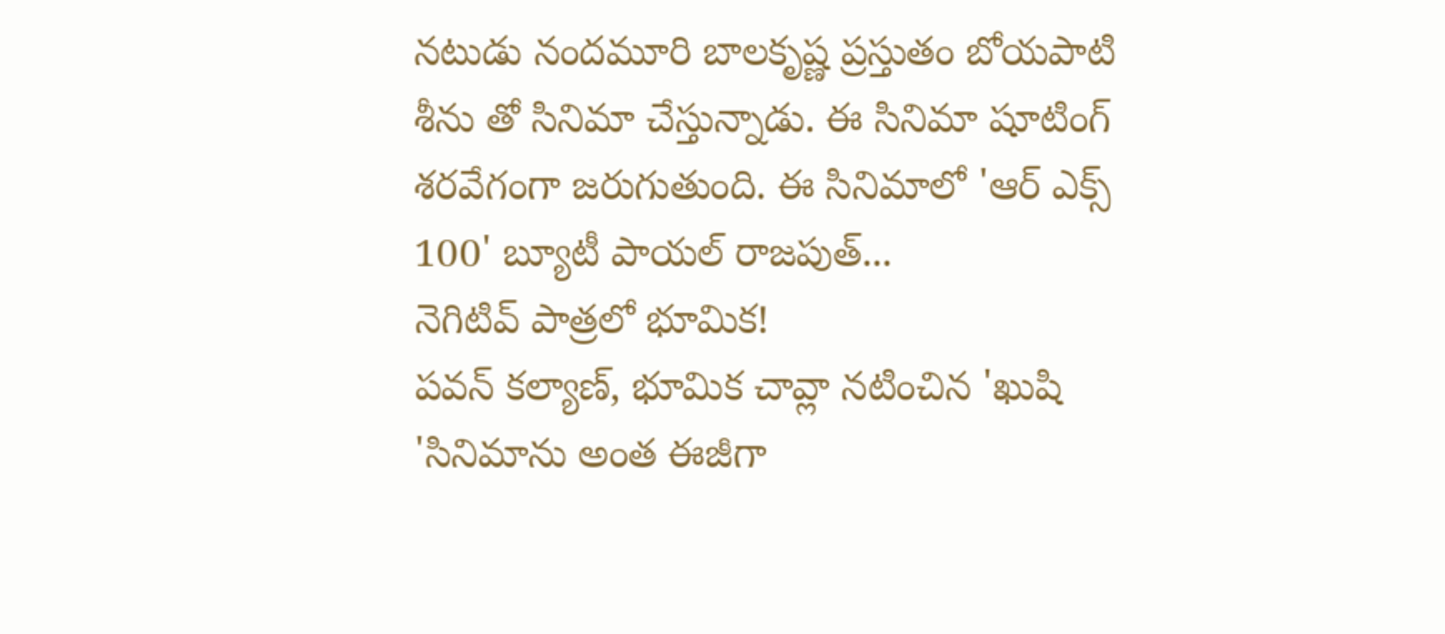నటుడు నందమూరి బాలకృష్ణ ప్రస్తుతం బోయపాటి శీను తో సినిమా చేస్తున్నాడు. ఈ సినిమా షూటింగ్ శరవేగంగా జరుగుతుంది. ఈ సినిమాలో 'ఆర్ ఎక్స్ 100' బ్యూటీ పాయల్ రాజపుత్...
నెగిటివ్ పాత్రలో భూమిక!
పవన్ కల్యాణ్, భూమిక చావ్లా నటించిన 'ఖుషి 'సినిమాను అంత ఈజీగా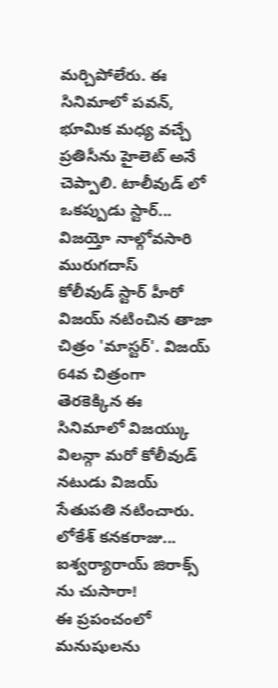మర్చిపోలేరు. ఈ సినిమాలో పవన్, భూమిక మధ్య వచ్చే ప్రతిసీను హైలెట్ అనే చెప్పాలి. టాలీవుడ్ లో ఒకప్పుడు స్టార్...
విజయ్తో నాల్గోవసారి మురుగదాస్
కోలీవుడ్ స్టార్ హీరో విజయ్ నటించిన తాజా చిత్రం 'మాస్టర్'. విజయ్ 64వ చిత్రంగా తెరకెక్కిన ఈ సినిమాలో విజయ్కు విలన్గా మరో కోలీవుడ్ నటుడు విజయ్ సేతుపతి నటించారు. లోకేశ్ కనకరాజు...
ఐశ్వర్యారాయ్ జిరాక్స్ ను చుసారా!
ఈ ప్రపంచంలో మనుషులను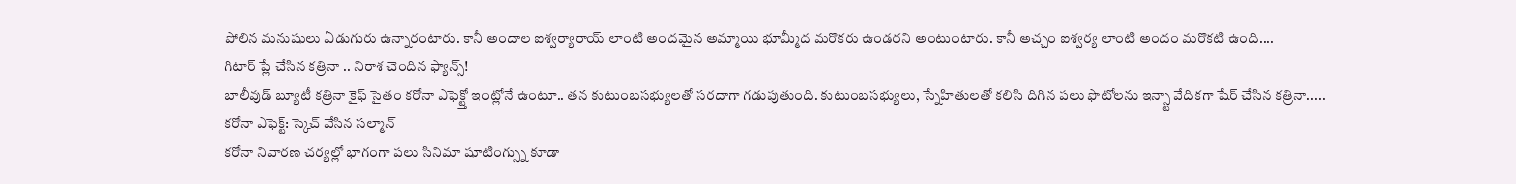పోలిన మనుషులు ఏడుగురు ఉన్నారంటారు. కానీ అందాల ఐశ్వర్యారాయ్ లాంటి అందమైన అమ్మాయి భూమ్మీద మరొకరు ఉండరని అంటుంటారు. కానీ అచ్చం ఐశ్వర్య లాంటి అందం మరొకటి ఉంది....
గిటార్ ప్లే చేసిన కత్రినా .. నిరాశ చెందిన ఫ్యాన్స్!
బాలీవుడ్ బ్యూటీ కత్రినా కైఫ్ సైతం కరోనా ఎఫెక్ట్తో ఇంట్లోనే ఉంటూ.. తన కుటుంబసభ్యులతో సరదాగా గడుపుతుంది. కుటుంబసభ్యులు, స్నేహితులతో కలిసి దిగిన పలు ఫొటోలను ఇన్స్టా వేదికగా షేర్ చేసిన కత్రినా.....
కరోనా ఎఫెక్ట్: స్కెచ్ వేసిన సల్మాన్
కరోనా నివారణ చర్యల్లో భాగంగా పలు సినిమా షూటింగ్స్ను కూడా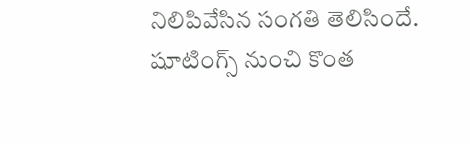నిలిపివేసిన సంగతి తెలిసిందే. షూటింగ్స్ నుంచి కొంత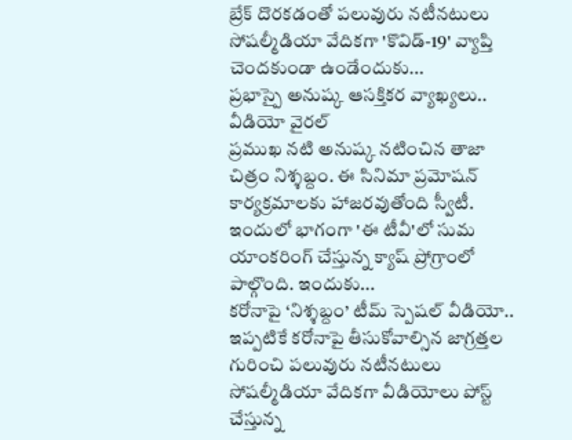బ్రేక్ దొరకడంతో పలువురు నటీనటులు సోషల్మీడియా వేదికగా 'కొవిడ్-19' వ్యాప్తి చెందకుండా ఉండేందుకు...
ప్రభాస్పై అనుష్క ఆసక్తికర వ్యాఖ్యలు.. వీడియో వైరల్
ప్రముఖ నటి అనుష్క నటించిన తాజా చిత్రం నిశ్శబ్దం. ఈ సినిమా ప్రమోషన్ కార్యక్రమాలకు హాజరవుతోంది స్వీటీ. ఇందులో భాగంగా 'ఈ టీవీ'లో సుమ యాంకరింగ్ చేస్తున్న క్యాష్ ప్రోగ్రాంలో పాల్గొంది. ఇందుకు...
కరోనాపై ‘నిశ్శబ్దం’ టీమ్ స్పెషల్ వీడియో..
ఇప్పటికే కరోనాపై తీసుకోవాల్సిన జాగ్రత్తల గురించి పలువురు నటీనటులు సోషల్మీడియా వేదికగా వీడియోలు పోస్ట్ చేస్తున్న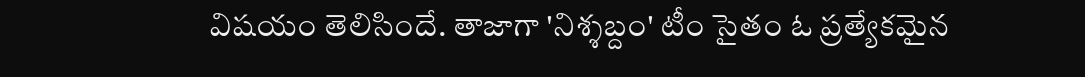విషయం తెలిసిందే. తాజాగా 'నిశ్శబ్దం' టీం సైతం ఓ ప్రత్యేకమైన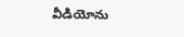వీడియోను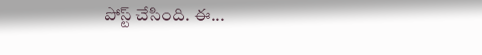పోస్ట్ చేసింది. ఈ...